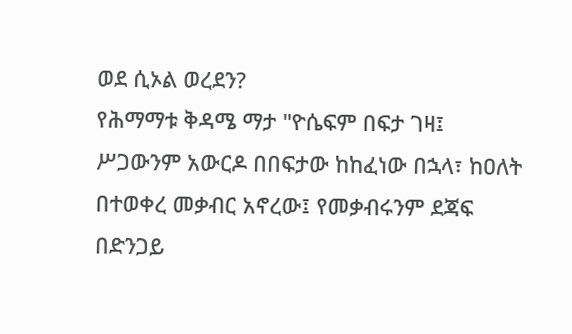ወደ ሲኦል ወረደን?
የሕማማቱ ቅዳሜ ማታ "ዮሴፍም በፍታ ገዛ፤ ሥጋውንም አውርዶ በበፍታው ከከፈነው በኋላ፣ ከዐለት በተወቀረ መቃብር አኖረው፤ የመቃብሩንም ደጃፍ በድንጋይ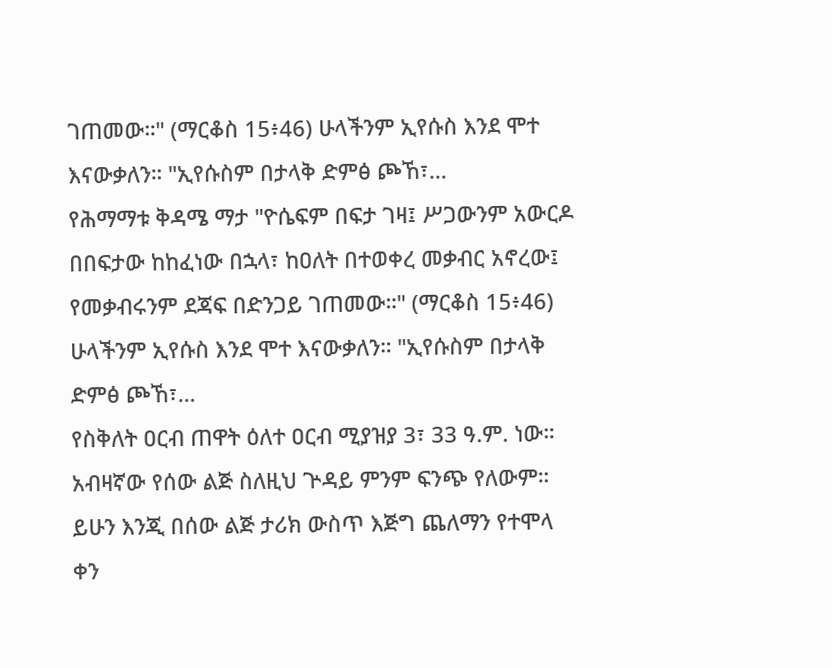ገጠመው።" (ማርቆስ 15፥46) ሁላችንም ኢየሱስ እንደ ሞተ እናውቃለን። "ኢየሱስም በታላቅ ድምፅ ጮኸ፣…
የሕማማቱ ቅዳሜ ማታ "ዮሴፍም በፍታ ገዛ፤ ሥጋውንም አውርዶ በበፍታው ከከፈነው በኋላ፣ ከዐለት በተወቀረ መቃብር አኖረው፤ የመቃብሩንም ደጃፍ በድንጋይ ገጠመው።" (ማርቆስ 15፥46) ሁላችንም ኢየሱስ እንደ ሞተ እናውቃለን። "ኢየሱስም በታላቅ ድምፅ ጮኸ፣…
የስቅለት ዐርብ ጠዋት ዕለተ ዐርብ ሚያዝያ 3፣ 33 ዓ.ም. ነው። አብዛኛው የሰው ልጅ ስለዚህ ጕዳይ ምንም ፍንጭ የለውም። ይሁን እንጂ በሰው ልጅ ታሪክ ውስጥ እጅግ ጨለማን የተሞላ ቀን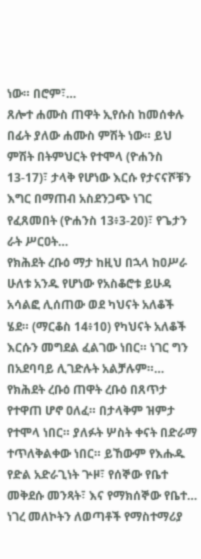ነው። በሮም፣…
ጸሎተ ሐሙስ ጠዋት ኢየሱስ ከመሰቀሉ በፊት ያለው ሐሙስ ምሽት ነው። ይህ ምሽት በትምህርት የተሞላ (ዮሐንስ 13-17)፣ ታላቅ የሆነው እርሱ የታናናሾቹን እግር በማጠብ አስደንጋጭ ነገር የፈጸመበት (ዮሐንስ 13፥3-20)፣ የጌታን ራት ሥርዐት…
የክሕደት ረቡዕ ማታ ከዚህ በኋላ ከዐሥራ ሁለቱ አንዱ የሆነው የአስቆሮቱ ይሁዳ አሳልፎ ሊሰጠው ወደ ካህናት አለቆች ሄደ። (ማርቆስ 14፥10) የካህናት አለቆች እርሱን መግደል ፈልገው ነበር። ነገር ግን በአደባባይ ሊገድሉት አልቻሉም።…
የክሕደት ረቡዕ ጠዋት ረቡዕ በጸጥታ የተዋጠ ሆኖ ዐለፈ። በታላቅም ዝምታ የተሞላ ነበር። ያለፉት ሦስት ቀናት በድራማ ተጥለቅልቀው ነበር። ይኸውም የእሑዱ የድል አድራጊነት ጕዞ፣ የሰኞው የቤተ መቅደሱ መንጻት፣ እና የማክሰኞው የቤተ…
ነገረ መለኮትን ለወጣቶች የማስተማሪያ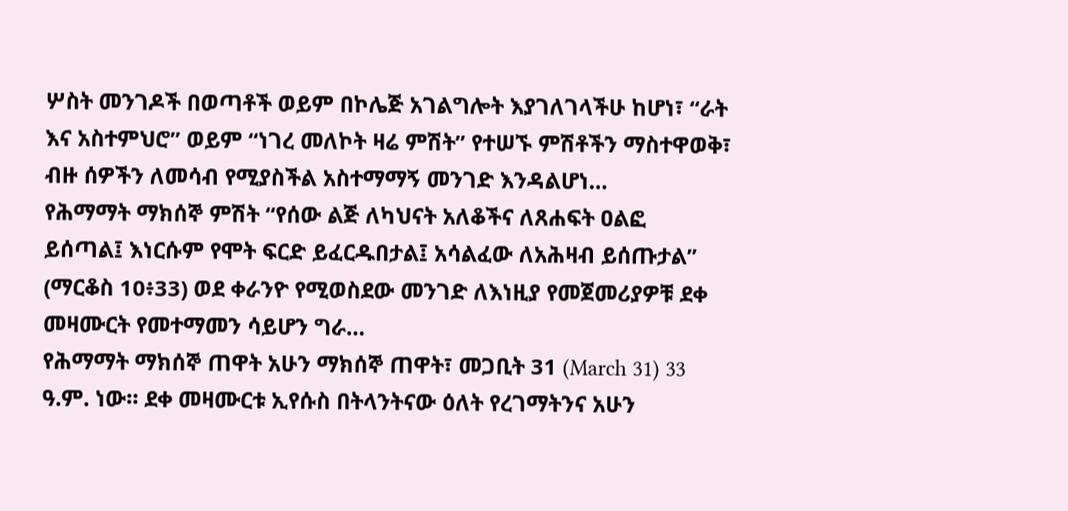ሦስት መንገዶች በወጣቶች ወይም በኮሌጅ አገልግሎት እያገለገላችሁ ከሆነ፣ “ራት እና አስተምህሮ” ወይም “ነገረ መለኮት ዛሬ ምሽት” የተሠኙ ምሽቶችን ማስተዋወቅ፣ ብዙ ሰዎችን ለመሳብ የሚያስችል አስተማማኝ መንገድ እንዳልሆነ…
የሕማማት ማክሰኞ ምሽት “የሰው ልጅ ለካህናት አለቆችና ለጸሐፍት ዐልፎ ይሰጣል፤ እነርሱም የሞት ፍርድ ይፈርዱበታል፤ አሳልፈው ለአሕዛብ ይሰጡታል” (ማርቆስ 10፥33) ወደ ቀራንዮ የሚወስደው መንገድ ለእነዚያ የመጀመሪያዎቹ ደቀ መዛሙርት የመተማመን ሳይሆን ግራ…
የሕማማት ማክሰኞ ጠዋት አሁን ማክሰኞ ጠዋት፣ መጋቢት 31 (March 31) 33 ዓ.ም. ነው። ደቀ መዛሙርቱ ኢየሱስ በትላንትናው ዕለት የረገማትንና አሁን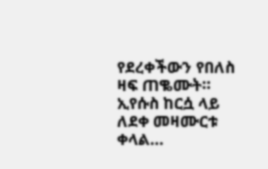የደረቀችውን የበለስ ዛፍ ጠቈሙት። ኢየሱስ ከርሷ ላይ ለደቀ መዛሙርቱ ቀላል…